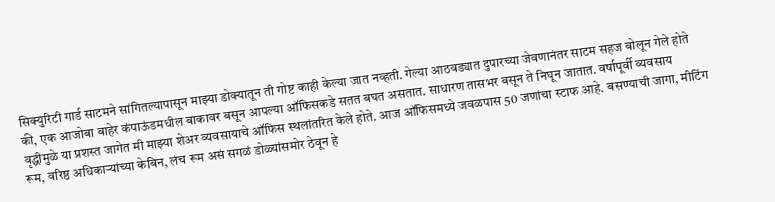सिक्युरिटी गार्ड साटमने सांगितल्यापासून माझ्या डोक्यातून ती गोष्ट काही केल्या जात नव्हती. गेल्या आठवड्यात दुपारच्या जेवणानंतर साटम सहज बोलून गेले होते की, एक आजोबा बाहेर कंपाऊंडमधील बाकावर बसून आपल्या ऑफिसकडे सतत बघत असतात. साधारण तासभर बसून ते निघून जातात. वर्षापूर्वी व्यवसाय वृद्धीमुळे या प्रशस्त जागेत मी माझ्या शेअर व्यवसायाचे ऑफिस स्थलांतरित केले होते. आज ऑफिसमध्ये जवळपास 50 जणांचा स्टाफ आहे. बसण्याची जागा, मीटिंग रूम, वरिष्ठ अधिकाऱ्यांच्या केबिन, लंच रूम असं सगळं डोळ्यांसमोर ठेवून हे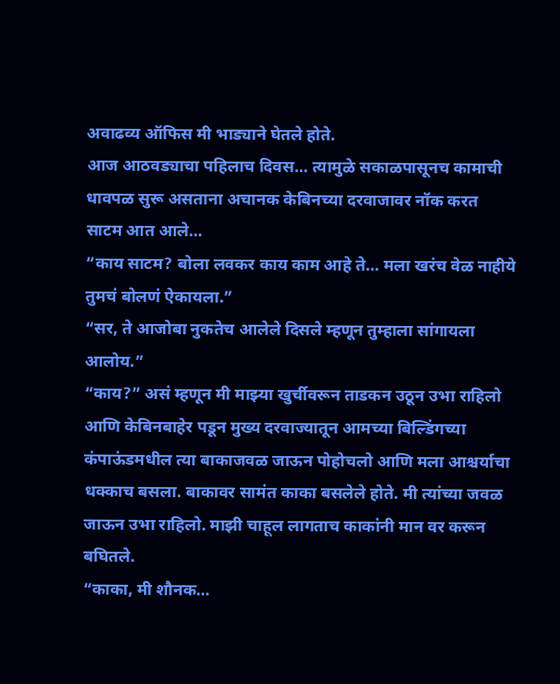अवाढव्य ऑफिस मी भाड्याने घेतले होते.
आज आठवड्याचा पहिलाच दिवस… त्यामुळे सकाळपासूनच कामाची धावपळ सुरू असताना अचानक केबिनच्या दरवाजावर नॉक करत साटम आत आले…
“काय साटम? बोला लवकर काय काम आहे ते… मला खरंच वेळ नाहीये तुमचं बोलणं ऐकायला.”
“सर, ते आजोबा नुकतेच आलेले दिसले म्हणून तुम्हाला सांगायला आलोय.”
“काय?” असं म्हणून मी माझ्या खुर्चीवरून ताडकन उठून उभा राहिलो आणि केबिनबाहेर पडून मुख्य दरवाज्यातून आमच्या बिल्डिंगच्या कंपाऊंडमधील त्या बाकाजवळ जाऊन पोहोचलो आणि मला आश्चर्याचा धक्काच बसला. बाकावर सामंत काका बसलेले होते. मी त्यांच्या जवळ जाऊन उभा राहिलो. माझी चाहूल लागताच काकांनी मान वर करून बघितले.
“काका, मी शौनक…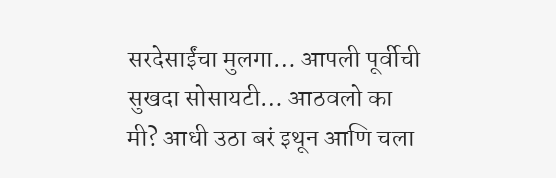सरदेसाईंचा मुलगा… आपली पूर्वीची सुखदा सोसायटी… आठवलो का मी? आधी उठा बरं इथून आणि चला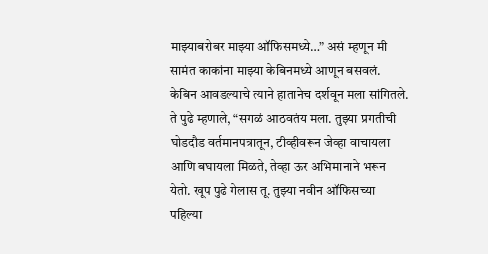माझ्याबरोबर माझ्या ऑफिसमध्ये…” असं म्हणून मी सामंत काकांना माझ्या केबिनमध्ये आणून बसवलं. केबिन आवडल्याचे त्याने हातानेच दर्शवून मला सांगितले. ते पुढे म्हणाले, “सगळं आठवतंय मला. तुझ्या प्रगतीची घोडदौड वर्तमानपत्रातून, टीव्हीवरून जेव्हा वाचायला आणि बघायला मिळते, तेव्हा ऊर अभिमानाने भरून येतो. खूप पुढे गेलास तू. तुझ्या नवीन ऑफिसच्या पहिल्या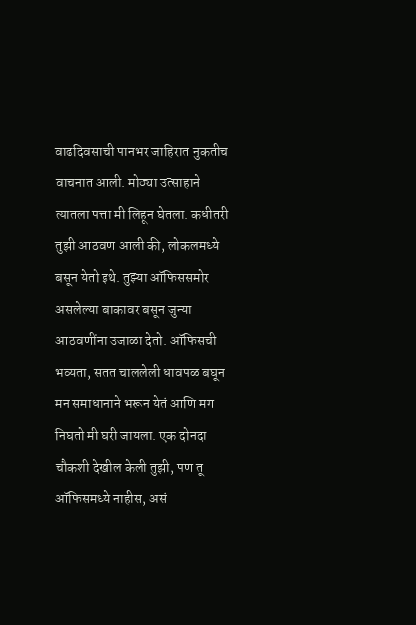वाढदिवसाची पानभर जाहिरात नुकतीच वाचनात आली. मोठ्या उत्साहाने त्यातला पत्ता मी लिहून घेतला. कधीतरी तुझी आठवण आली की, लोकलमध्ये बसून येतो इथे. तुझ्या ऑफिससमोर असलेल्या बाकावर बसून जुन्या आठवणींना उजाळा देतो. ऑफिसची भव्यता, सतत चाललेली धावपळ बघून मन समाधानाने भरून येतं आणि मग निघतो मी घरी जायला. एक दोनदा चौकशी देखील केली तुझी, पण तू ऑफिसमध्ये नाहीस, असं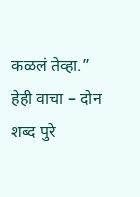कळलं तेव्हा.”
हेही वाचा – दोन शब्द पुरे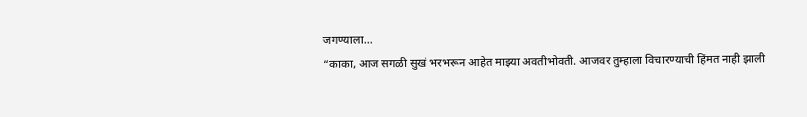जगण्याला…
“काका, आज सगळी सुखं भरभरून आहेत माझ्या अवतीभोवती. आजवर तुम्हाला विचारण्याची हिंमत नाही झाली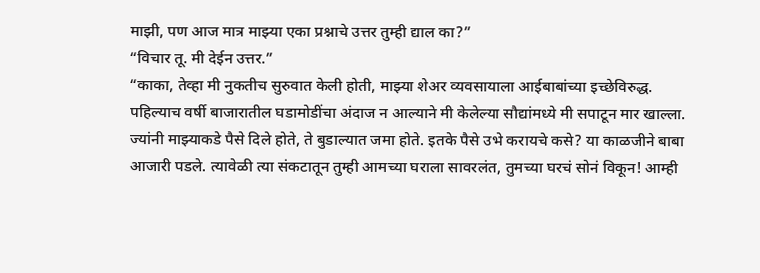माझी, पण आज मात्र माझ्या एका प्रश्नाचे उत्तर तुम्ही द्याल का?”
“विचार तू. मी देईन उत्तर.”
“काका, तेव्हा मी नुकतीच सुरुवात केली होती, माझ्या शेअर व्यवसायाला आईबाबांच्या इच्छेविरुद्ध. पहिल्याच वर्षी बाजारातील घडामोडींचा अंदाज न आल्याने मी केलेल्या सौद्यांमध्ये मी सपाटून मार खाल्ला. ज्यांनी माझ्याकडे पैसे दिले होते, ते बुडाल्यात जमा होते. इतके पैसे उभे करायचे कसे? या काळजीने बाबा आजारी पडले. त्यावेळी त्या संकटातून तुम्ही आमच्या घराला सावरलंत, तुमच्या घरचं सोनं विकून! आम्ही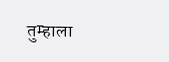तुम्हाला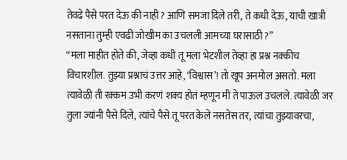तेवढे पैसे परत देऊ की नाही? आणि समजा दिले तरी, ते कधी देऊ, याची खात्री नसताना तुम्ही एवढी जोखीम का उचलली आमच्या घरासाठी?”
“मला माहीत होते की, जेव्हा कधी तू मला भेटशील तेव्हा हा प्रश्न नक्कीच विचारशील. तुझ्या प्रश्नाचं उत्तर आहे, ‘विश्वास’! तो खूप अनमोल असतो. मला त्यावेळी ती रक्कम उभी करणं शक्य होतं म्हणून मी ते पाऊल उचलले. त्यावेळी जर तुला ज्यांनी पैसे दिले, त्यांचे पैसे तू परत केले नसतेस तर, त्यांचा तुझ्यावरचा,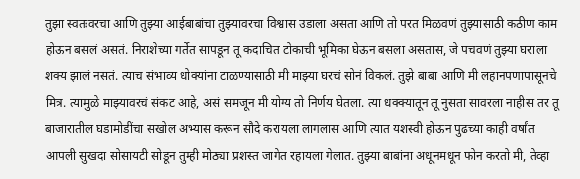तुझा स्वतःवरचा आणि तुझ्या आईबाबांचा तुझ्यावरचा विश्वास उडाला असता आणि तो परत मिळवणं तुझ्यासाठी कठीण काम होऊन बसलं असतं. निराशेच्या गर्तेत सापडून तू कदाचित टोकाची भूमिका घेऊन बसला असतास, जे पचवणं तुझ्या घराला शक्य झालं नसतं. त्याच संभाव्य धोक्यांना टाळण्यासाठी मी माझ्या घरचं सोनं विकलं. तुझे बाबा आणि मी लहानपणापासूनचे मित्र. त्यामुळे माझ्यावरचं संकट आहे, असं समजून मी योग्य तो निर्णय घेतला. त्या धक्क्यातून तू नुसता सावरला नाहीस तर तू बाजारातील घडामोडींचा सखोल अभ्यास करून सौदे करायला लागलास आणि त्यात यशस्वी होऊन पुढच्या काही वर्षांत आपली सुखदा सोसायटी सोडून तुम्ही मोठ्या प्रशस्त जागेत रहायला गेलात. तुझ्या बाबांना अधूनमधून फोन करतो मी, तेव्हा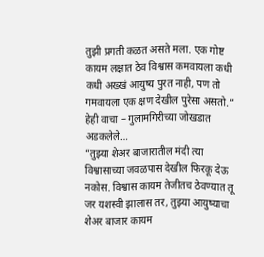तुझी प्रगती कळत असते मला. एक गोष्ट कायम लक्षात ठेव विश्वास कमवायला कधी कधी अख्खं आयुष्य पुरत नाही, पण तो गमवायला एक क्षण देखील पुरेसा असतो.”
हेही वाचा – गुलामगिरीच्या जोखडात अडकलेले…
“तुझ्या शेअर बाजारातील मंदी त्या विश्वासाच्या जवळपास देखील फिरकू देऊ नकोस. विश्वास कायम तेजीतच ठेवण्यात तू जर यशस्वी झालास तर, तुझ्या आयुष्याचा शेअर बाजार कायम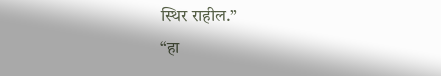स्थिर राहील.”
“हा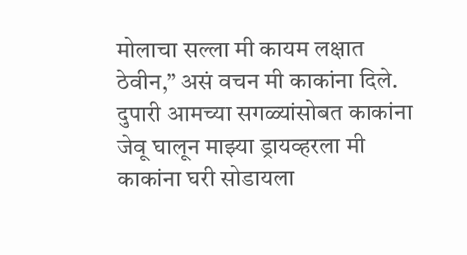मोलाचा सल्ला मी कायम लक्षात ठेवीन,” असं वचन मी काकांना दिले. दुपारी आमच्या सगळ्यांसोबत काकांना जेवू घालून माझ्या ड्रायव्हरला मी काकांना घरी सोडायला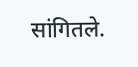सांगितले.